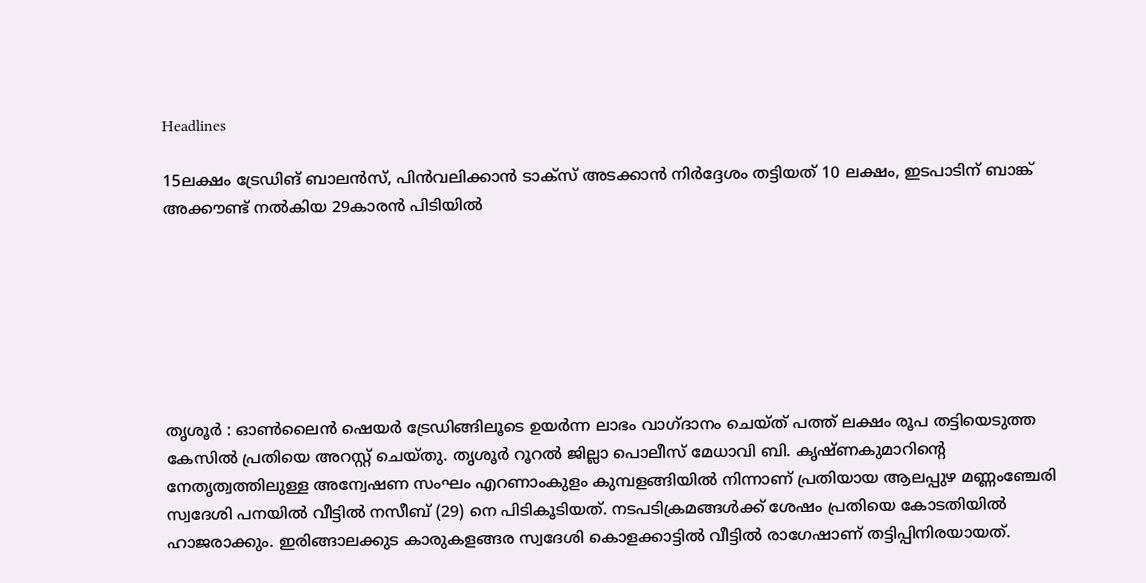Headlines

15ലക്ഷം ട്രേഡിങ് ബാലൻസ്, പിൻവലിക്കാൻ ടാക്സ് അടക്കാൻ നിർദ്ദേശം തട്ടിയത് 10 ലക്ഷം, ഇടപാടിന് ബാങ്ക് അക്കൗണ്ട് നൽകിയ 29കാരൻ പിടിയിൽ







തൃശൂര്‍ : ഓണ്‍ലൈന്‍ ഷെയര്‍ ട്രേഡിങ്ങിലൂടെ ഉയര്‍ന്ന ലാഭം വാഗ്ദാനം ചെയ്ത് പത്ത് ലക്ഷം രൂപ തട്ടിയെടുത്ത കേസില്‍ പ്രതിയെ അറസ്റ്റ് ചെയ്തു. തൃശൂര്‍ റൂറല്‍ ജില്ലാ പൊലീസ് മേധാവി ബി. കൃഷ്ണകുമാറിന്റെ നേതൃത്വത്തിലുള്ള അന്വേഷണ സംഘം എറണാംകുളം കുമ്പളങ്ങിയില്‍ നിന്നാണ് പ്രതിയായ ആലപ്പുഴ മണ്ണംഞ്ചേരി സ്വദേശി പനയില്‍ വീട്ടില്‍ നസീബ് (29) നെ പിടികൂടിയത്. നടപടിക്രമങ്ങള്‍ക്ക് ശേഷം പ്രതിയെ കോടതിയില്‍ ഹാജരാക്കും. ഇരിങ്ങാലക്കുട കാരുകളങ്ങര സ്വദേശി കൊളക്കാട്ടില്‍ വീട്ടില്‍ രാഗേഷാണ് തട്ടിപ്പിനിരയായത്.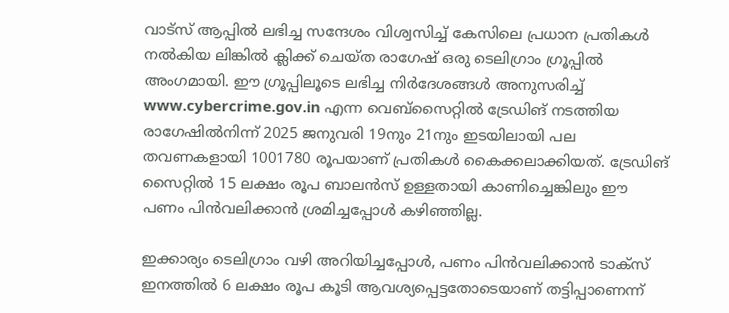വാട്‌സ് ആപ്പില്‍ ലഭിച്ച സന്ദേശം വിശ്വസിച്ച് കേസിലെ പ്രധാന പ്രതികള്‍ നല്‍കിയ ലിങ്കില്‍ ക്ലിക്ക് ചെയ്ത രാഗേഷ് ഒരു ടെലിഗ്രാം ഗ്രൂപ്പില്‍ അംഗമായി. ഈ ഗ്രൂപ്പിലൂടെ ലഭിച്ച നിര്‍ദേശങ്ങള്‍ അനുസരിച്ച് www.cybercrime.gov.in എന്ന വെബ്‌സൈറ്റില്‍ ട്രേഡിങ് നടത്തിയ രാഗേഷില്‍നിന്ന് 2025 ജനുവരി 19നും 21നും ഇടയിലായി പല തവണകളായി 1001780 രൂപയാണ് പ്രതികള്‍ കൈക്കലാക്കിയത്. ട്രേഡിങ് സൈറ്റില്‍ 15 ലക്ഷം രൂപ ബാലന്‍സ് ഉള്ളതായി കാണിച്ചെങ്കിലും ഈ പണം പിന്‍വലിക്കാന്‍ ശ്രമിച്ചപ്പോള്‍ കഴിഞ്ഞില്ല.

ഇക്കാര്യം ടെലിഗ്രാം വഴി അറിയിച്ചപ്പോള്‍, പണം പിന്‍വലിക്കാന്‍ ടാക്‌സ് ഇനത്തില്‍ 6 ലക്ഷം രൂപ കൂടി ആവശ്യപ്പെട്ടതോടെയാണ് തട്ടിപ്പാണെന്ന്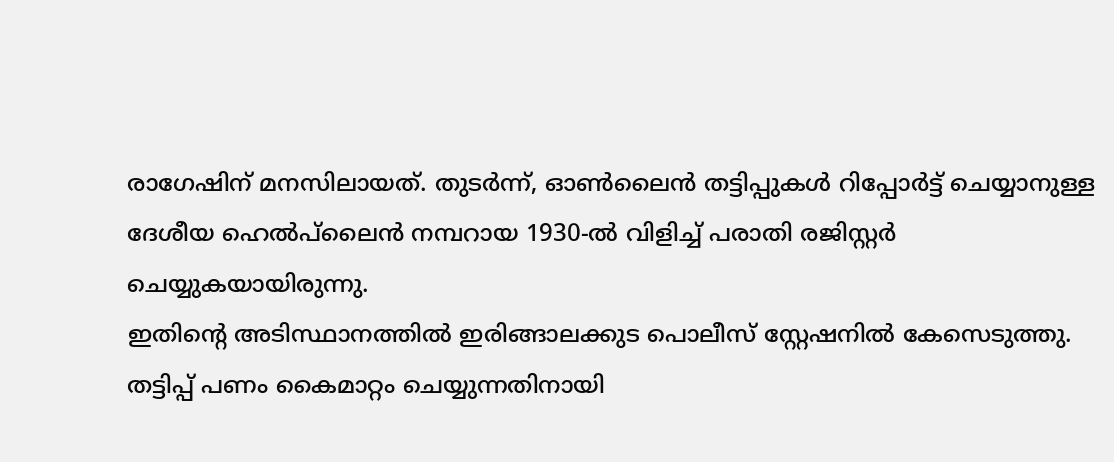രാഗേഷിന് മനസിലായത്. തുടര്‍ന്ന്, ഓണ്‍ലൈന്‍ തട്ടിപ്പുകള്‍ റിപ്പോര്‍ട്ട് ചെയ്യാനുള്ള ദേശീയ ഹെല്‍പ്‌ലൈന്‍ നമ്പറായ 1930-ല്‍ വിളിച്ച് പരാതി രജിസ്റ്റര്‍ ചെയ്യുകയായിരുന്നു.
ഇതിന്റെ അടിസ്ഥാനത്തില്‍ ഇരിങ്ങാലക്കുട പൊലീസ് സ്റ്റേഷനില്‍ കേസെടുത്തു. തട്ടിപ്പ് പണം കൈമാറ്റം ചെയ്യുന്നതിനായി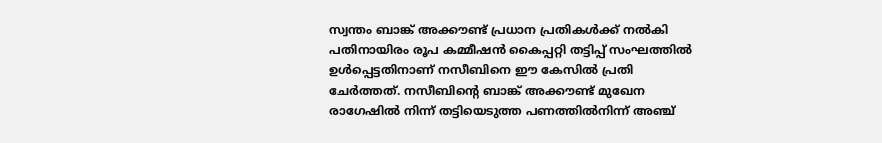സ്വന്തം ബാങ്ക് അക്കൗണ്ട് പ്രധാന പ്രതികള്‍ക്ക് നല്‍കി പതിനായിരം രൂപ കമ്മീഷന്‍ കൈപ്പറ്റി തട്ടിപ്പ് സംഘത്തില്‍ ഉള്‍പ്പെട്ടതിനാണ് നസീബിനെ ഈ കേസില്‍ പ്രതി ചേര്‍ത്തത്. നസീബിന്റെ ബാങ്ക് അക്കൗണ്ട് മുഖേന രാഗേഷില്‍ നിന്ന് തട്ടിയെടുത്ത പണത്തില്‍നിന്ന് അഞ്ച്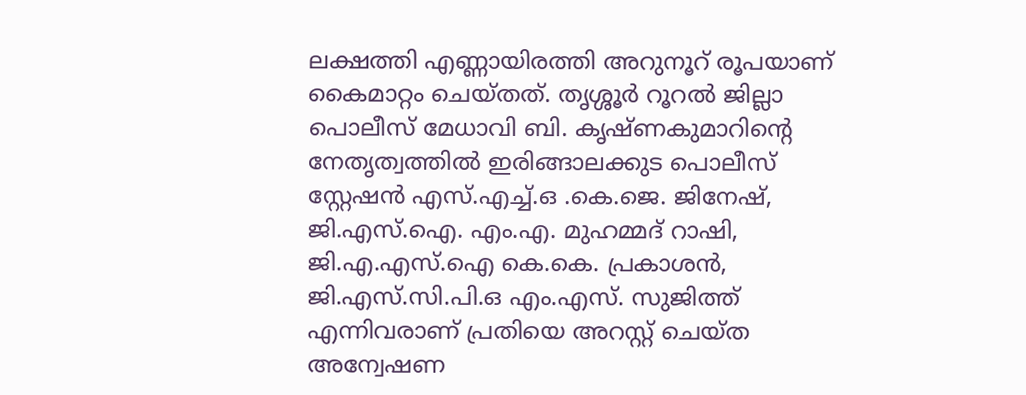ലക്ഷത്തി എണ്ണായിരത്തി അറുനൂറ് രൂപയാണ് കൈമാറ്റം ചെയ്തത്. തൃശ്ശൂര്‍ റൂറല്‍ ജില്ലാ പൊലീസ് മേധാവി ബി. കൃഷ്ണകുമാറിന്റെ നേതൃത്വത്തില്‍ ഇരിങ്ങാലക്കുട പൊലീസ് സ്റ്റേഷന്‍ എസ്.എച്ച്.ഒ .കെ.ജെ. ജിനേഷ്, ജി.എസ്.ഐ. എം.എ. മുഹമ്മദ് റാഷി, ജി.എ.എസ്.ഐ കെ.കെ. പ്രകാശന്‍, ജി.എസ്.സി.പി.ഒ എം.എസ്. സുജിത്ത് എന്നിവരാണ് പ്രതിയെ അറസ്റ്റ് ചെയ്ത അന്വേഷണ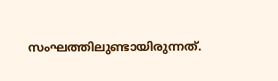സംഘത്തിലുണ്ടായിരുന്നത്.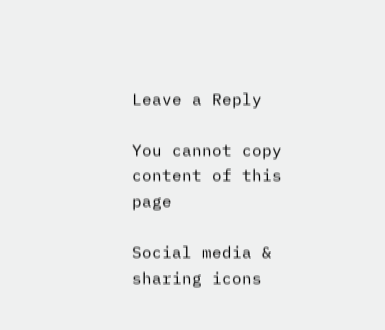Leave a Reply

You cannot copy content of this page

Social media & sharing icons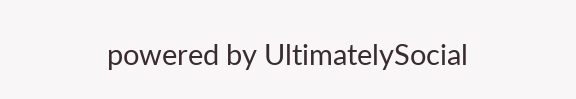powered by UltimatelySocial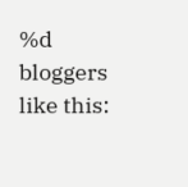%d bloggers like this: